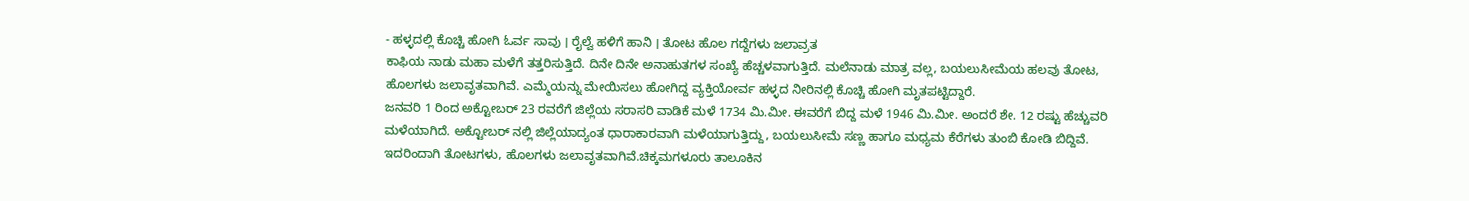- ಹಳ್ಳದಲ್ಲಿ ಕೊಚ್ಚಿ ಹೋಗಿ ಓರ್ವ ಸಾವು । ರೈಲ್ವೆ ಹಳಿಗೆ ಹಾನಿ । ತೋಟ ಹೊಲ ಗದ್ದೆಗಳು ಜಲಾವ್ರತ
ಕಾಫಿಯ ನಾಡು ಮಹಾ ಮಳೆಗೆ ತತ್ತರಿಸುತ್ತಿದೆ. ದಿನೇ ದಿನೇ ಅನಾಹುತಗಳ ಸಂಖ್ಯೆ ಹೆಚ್ಚಳವಾಗುತ್ತಿದೆ. ಮಲೆನಾಡು ಮಾತ್ರ ವಲ್ಲ, ಬಯಲುಸೀಮೆಯ ಹಲವು ತೋಟ, ಹೊಲಗಳು ಜಲಾವೃತವಾಗಿವೆ. ಎಮ್ಮೆಯನ್ನು ಮೇಯಿಸಲು ಹೋಗಿದ್ದ ವ್ಯಕ್ತಿಯೋರ್ವ ಹಳ್ಳದ ನೀರಿನಲ್ಲಿ ಕೊಚ್ಚಿ ಹೋಗಿ ಮೃತಪಟ್ಟಿದ್ದಾರೆ.
ಜನವರಿ 1 ರಿಂದ ಅಕ್ಟೋಬರ್ 23 ರವರೆಗೆ ಜಿಲ್ಲೆಯ ಸರಾಸರಿ ವಾಡಿಕೆ ಮಳೆ 1734 ಮಿ.ಮೀ. ಈವರೆಗೆ ಬಿದ್ದ ಮಳೆ 1946 ಮಿ.ಮೀ. ಅಂದರೆ ಶೇ. 12 ರಷ್ಟು ಹೆಚ್ಚುವರಿ ಮಳೆಯಾಗಿದೆ. ಅಕ್ಟೋಬರ್ ನಲ್ಲಿ ಜಿಲ್ಲೆಯಾದ್ಯಂತ ಧಾರಾಕಾರವಾಗಿ ಮಳೆಯಾಗುತ್ತಿದ್ದು, ಬಯಲುಸೀಮೆ ಸಣ್ಣ ಹಾಗೂ ಮಧ್ಯಮ ಕೆರೆಗಳು ತುಂಬಿ ಕೋಡಿ ಬಿದ್ದಿವೆ. ಇದರಿಂದಾಗಿ ತೋಟಗಳು, ಹೊಲಗಳು ಜಲಾವೃತವಾಗಿವೆ.ಚಿಕ್ಕಮಗಳೂರು ತಾಲೂಕಿನ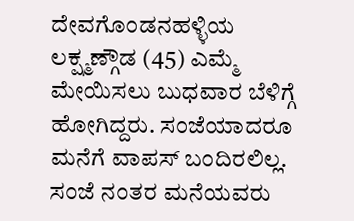ದೇವಗೊಂಡನಹಳ್ಳಿಯ ಲಕ್ಷ್ಮಣ್ಗೌಡ (45) ಎಮ್ಮೆ ಮೇಯಿಸಲು ಬುಧವಾರ ಬೆಳಿಗ್ಗೆ ಹೋಗಿದ್ದರು. ಸಂಜೆಯಾದರೂ ಮನೆಗೆ ವಾಪಸ್ ಬಂದಿರಲಿಲ್ಲ. ಸಂಜೆ ನಂತರ ಮನೆಯವರು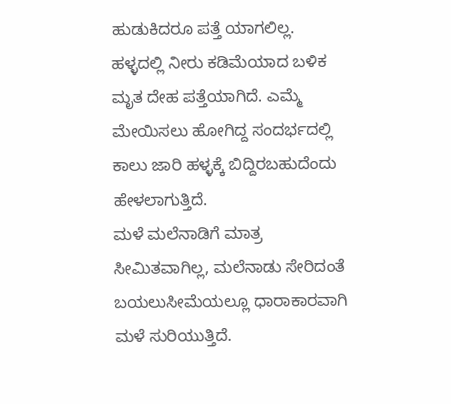ಹುಡುಕಿದರೂ ಪತ್ತೆ ಯಾಗಲಿಲ್ಲ. ಹಳ್ಳದಲ್ಲಿ ನೀರು ಕಡಿಮೆಯಾದ ಬಳಿಕ ಮೃತ ದೇಹ ಪತ್ತೆಯಾಗಿದೆ. ಎಮ್ಮೆ ಮೇಯಿಸಲು ಹೋಗಿದ್ದ ಸಂದರ್ಭದಲ್ಲಿ ಕಾಲು ಜಾರಿ ಹಳ್ಳಕ್ಕೆ ಬಿದ್ದಿರಬಹುದೆಂದು ಹೇಳಲಾಗುತ್ತಿದೆ.
ಮಳೆ ಮಲೆನಾಡಿಗೆ ಮಾತ್ರ ಸೀಮಿತವಾಗಿಲ್ಲ, ಮಲೆನಾಡು ಸೇರಿದಂತೆ ಬಯಲುಸೀಮೆಯಲ್ಲೂ ಧಾರಾಕಾರವಾಗಿ ಮಳೆ ಸುರಿಯುತ್ತಿದೆ.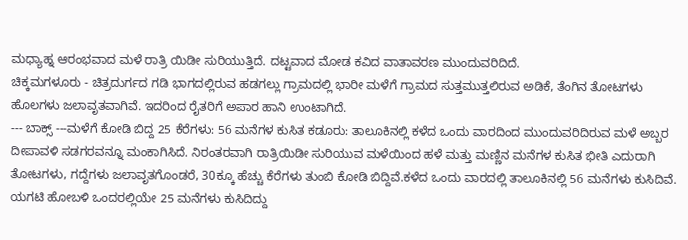ಮಧ್ಯಾಹ್ನ ಆರಂಭವಾದ ಮಳೆ ರಾತ್ರಿ ಯಿಡೀ ಸುರಿಯುತ್ತಿದೆ. ದಟ್ಟವಾದ ಮೋಡ ಕವಿದ ವಾತಾವರಣ ಮುಂದುವರಿದಿದೆ.
ಚಿಕ್ಕಮಗಳೂರು - ಚಿತ್ರದುರ್ಗದ ಗಡಿ ಭಾಗದಲ್ಲಿರುವ ಹಡಗಲ್ಲು ಗ್ರಾಮದಲ್ಲಿ ಭಾರೀ ಮಳೆಗೆ ಗ್ರಾಮದ ಸುತ್ತಮುತ್ತಲಿರುವ ಅಡಿಕೆ, ತೆಂಗಿನ ತೋಟಗಳು ಹೊಲಗಳು ಜಲಾವೃತವಾಗಿವೆ. ಇದರಿಂದ ರೈತರಿಗೆ ಅಪಾರ ಹಾನಿ ಉಂಟಾಗಿದೆ.
--- ಬಾಕ್ಸ್ ---ಮಳೆಗೆ ಕೋಡಿ ಬಿದ್ದ 25 ಕೆರೆಗಳು: 56 ಮನೆಗಳ ಕುಸಿತ ಕಡೂರು: ತಾಲೂಕಿನಲ್ಲಿ ಕಳೆದ ಒಂದು ವಾರದಿಂದ ಮುಂದುವರಿದಿರುವ ಮಳೆ ಅಬ್ಬರ ದೀಪಾವಳಿ ಸಡಗರವನ್ನೂ ಮಂಕಾಗಿಸಿದೆ. ನಿರಂತರವಾಗಿ ರಾತ್ರಿಯಿಡೀ ಸುರಿಯುವ ಮಳೆಯಿಂದ ಹಳೆ ಮತ್ತು ಮಣ್ಣಿನ ಮನೆಗಳ ಕುಸಿತ ಭೀತಿ ಎದುರಾಗಿ ತೋಟಗಳು, ಗದ್ದೆಗಳು ಜಲಾವೃತಗೊಂಡರೆ, 30ಕ್ಕೂ ಹೆಚ್ಚು ಕೆರೆಗಳು ತುಂಬಿ ಕೋಡಿ ಬಿದ್ದಿವೆ.ಕಳೆದ ಒಂದು ವಾರದಲ್ಲಿ ತಾಲೂಕಿನಲ್ಲಿ 56 ಮನೆಗಳು ಕುಸಿದಿವೆ. ಯಗಟಿ ಹೋಬಳಿ ಒಂದರಲ್ಲಿಯೇ 25 ಮನೆಗಳು ಕುಸಿದಿದ್ದು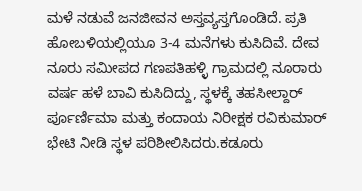ಮಳೆ ನಡುವೆ ಜನಜೀವನ ಅಸ್ತವ್ಯಸ್ತಗೊಂಡಿದೆ. ಪ್ರತಿ ಹೋಬಳಿಯಲ್ಲಿಯೂ 3-4 ಮನೆಗಳು ಕುಸಿದಿವೆ. ದೇವ ನೂರು ಸಮೀಪದ ಗಣಪತಿಹಳ್ಳಿ ಗ್ರಾಮದಲ್ಲಿ ನೂರಾರು ವರ್ಷ ಹಳೆ ಬಾವಿ ಕುಸಿದಿದ್ದು, ಸ್ಥಳಕ್ಕೆ ತಹಸೀಲ್ದಾರ್ ರ್ಪೂರ್ಣಿಮಾ ಮತ್ತು ಕಂದಾಯ ನಿರೀಕ್ಷಕ ರವಿಕುಮಾರ್ ಭೇಟಿ ನೀಡಿ ಸ್ಥಳ ಪರಿಶೀಲಿಸಿದರು.ಕಡೂರು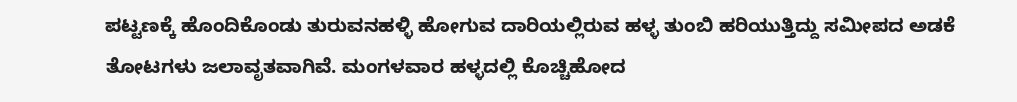ಪಟ್ಟಣಕ್ಕೆ ಹೊಂದಿಕೊಂಡು ತುರುವನಹಳ್ಳಿ ಹೋಗುವ ದಾರಿಯಲ್ಲಿರುವ ಹಳ್ಳ ತುಂಬಿ ಹರಿಯುತ್ತಿದ್ದು ಸಮೀಪದ ಅಡಕೆ ತೋಟಗಳು ಜಲಾವೃತವಾಗಿವೆ. ಮಂಗಳವಾರ ಹಳ್ಳದಲ್ಲಿ ಕೊಚ್ಚಿಹೋದ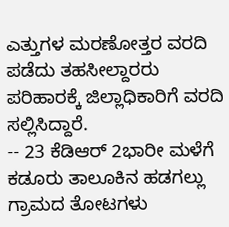ಎತ್ತುಗಳ ಮರಣೋತ್ತರ ವರದಿ ಪಡೆದು ತಹಸೀಲ್ದಾರರು ಪರಿಹಾರಕ್ಕೆ ಜಿಲ್ಲಾಧಿಕಾರಿಗೆ ವರದಿ ಸಲ್ಲಿಸಿದ್ದಾರೆ.
-- 23 ಕೆಡಿಆರ್ 2ಭಾರೀ ಮಳೆಗೆ ಕಡೂರು ತಾಲೂಕಿನ ಹಡಗಲ್ಲು ಗ್ರಾಮದ ತೋಟಗಳು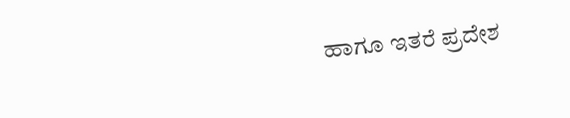ಹಾಗೂ ಇತರೆ ಪ್ರದೇಶ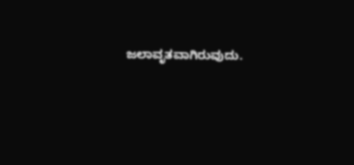ಜಲಾವೃತವಾಗಿರುವುದು.